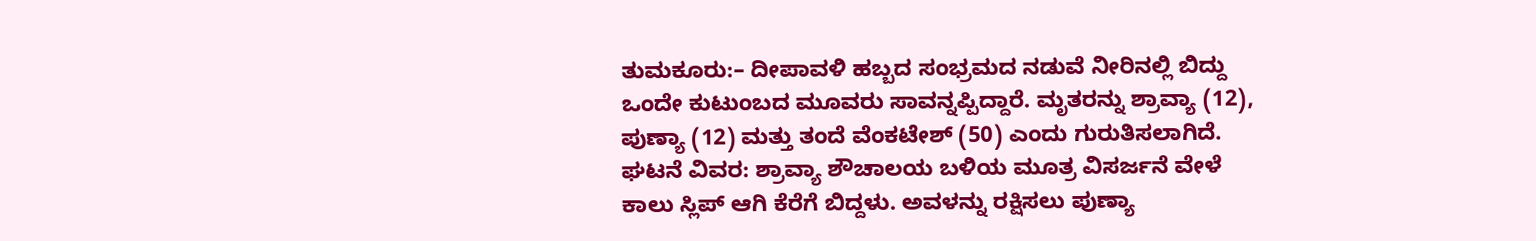ತುಮಕೂರು:– ದೀಪಾವಳಿ ಹಬ್ಬದ ಸಂಭ್ರಮದ ನಡುವೆ ನೀರಿನಲ್ಲಿ ಬಿದ್ದು ಒಂದೇ ಕುಟುಂಬದ ಮೂವರು ಸಾವನ್ನಪ್ಪಿದ್ದಾರೆ. ಮೃತರನ್ನು ಶ್ರಾವ್ಯಾ (12), ಪುಣ್ಯಾ (12) ಮತ್ತು ತಂದೆ ವೆಂಕಟೇಶ್ (50) ಎಂದು ಗುರುತಿಸಲಾಗಿದೆ.
ಘಟನೆ ವಿವರ: ಶ್ರಾವ್ಯಾ ಶೌಚಾಲಯ ಬಳಿಯ ಮೂತ್ರ ವಿಸರ್ಜನೆ ವೇಳೆ ಕಾಲು ಸ್ಲಿಪ್ ಆಗಿ ಕೆರೆಗೆ ಬಿದ್ದಳು. ಅವಳನ್ನು ರಕ್ಷಿಸಲು ಪುಣ್ಯಾ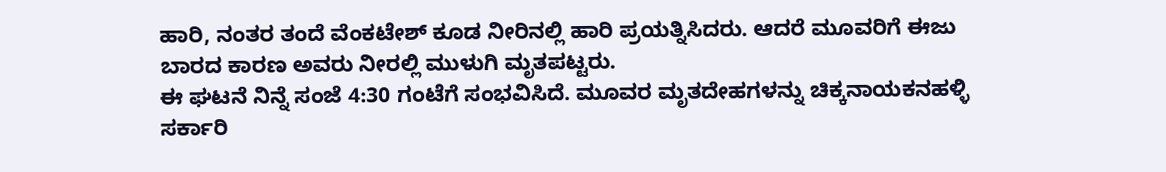ಹಾರಿ, ನಂತರ ತಂದೆ ವೆಂಕಟೇಶ್ ಕೂಡ ನೀರಿನಲ್ಲಿ ಹಾರಿ ಪ್ರಯತ್ನಿಸಿದರು. ಆದರೆ ಮೂವರಿಗೆ ಈಜು ಬಾರದ ಕಾರಣ ಅವರು ನೀರಲ್ಲಿ ಮುಳುಗಿ ಮೃತಪಟ್ಟರು.
ಈ ಘಟನೆ ನಿನ್ನೆ ಸಂಜೆ 4:30 ಗಂಟೆಗೆ ಸಂಭವಿಸಿದೆ. ಮೂವರ ಮೃತದೇಹಗಳನ್ನು ಚಿಕ್ಕನಾಯಕನಹಳ್ಳಿ ಸರ್ಕಾರಿ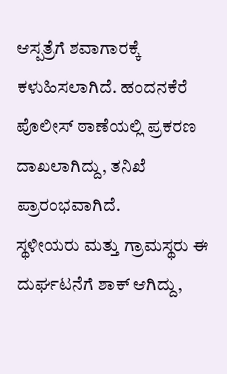ಆಸ್ಪತ್ರೆಗೆ ಶವಾಗಾರಕ್ಕೆ ಕಳುಹಿಸಲಾಗಿದೆ. ಹಂದನಕೆರೆ ಪೊಲೀಸ್ ಠಾಣೆಯಲ್ಲಿ ಪ್ರಕರಣ ದಾಖಲಾಗಿದ್ದು, ತನಿಖೆ ಪ್ರಾರಂಭವಾಗಿದೆ.
ಸ್ಥಳೀಯರು ಮತ್ತು ಗ್ರಾಮಸ್ಥರು ಈ ದುರ್ಘಟನೆಗೆ ಶಾಕ್ ಆಗಿದ್ದು,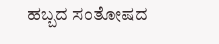ಹಬ್ಬದ ಸಂತೋಷದ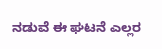ನಡುವೆ ಈ ಘಟನೆ ಎಲ್ಲರ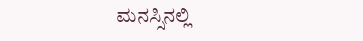ಮನಸ್ಸಿನಲ್ಲಿ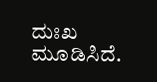ದುಃಖ ಮೂಡಿಸಿದೆ.